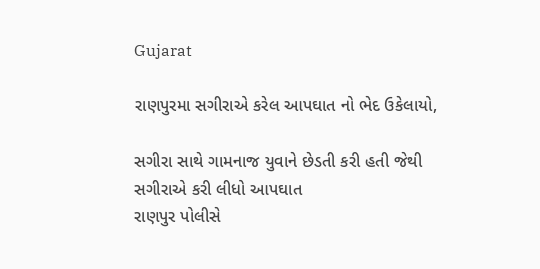Gujarat

રાણપુરમા સગીરાએ કરેલ આપઘાત નો ભેદ ઉકેલાયો,

સગીરા સાથે ગામનાજ યુવાને છેડતી કરી હતી જેથી સગીરાએ કરી લીધો આપઘાત
રાણપુર પોલીસે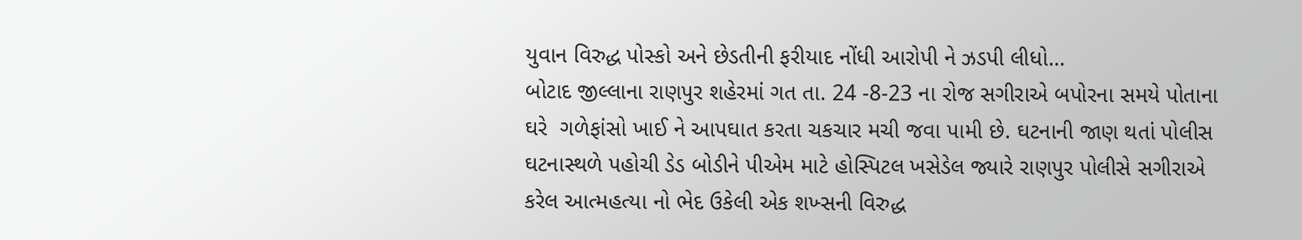યુવાન વિરુદ્ધ પોસ્કો અને છેડતીની ફરીયાદ નોંધી આરોપી ને ઝડપી લીધો…
બોટાદ જીલ્લાના રાણપુર શહેરમાં ગત તા. 24 -8-23 ના રોજ સગીરાએ બપોરના સમયે પોતાના ઘરે  ગળેફાંસો ખાઈ ને આપઘાત કરતા ચકચાર મચી જવા પામી છે. ઘટનાની જાણ થતાં પોલીસ ઘટનાસ્થળે પહોચી ડેડ બોડીને પીએમ માટે હોસ્પિટલ ખસેડેલ જ્યારે રાણપુર પોલીસે સગીરાએ કરેલ આત્મહત્યા નો ભેદ ઉકેલી એક શખ્સની વિરુદ્ધ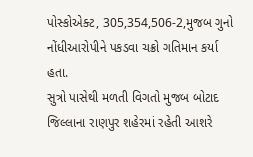પોસ્કોએક્ટ, 305,354,506-2,મુજબ ગુનો નોંધીઆરોપીને પકડવા ચક્રો ગતિમાન કર્યા હતા.
સુત્રો પાસેથી મળતી વિગતો મુજબ બોટાદ જિલ્લાના રાણપુર શહેરમાં રહેતી આશરે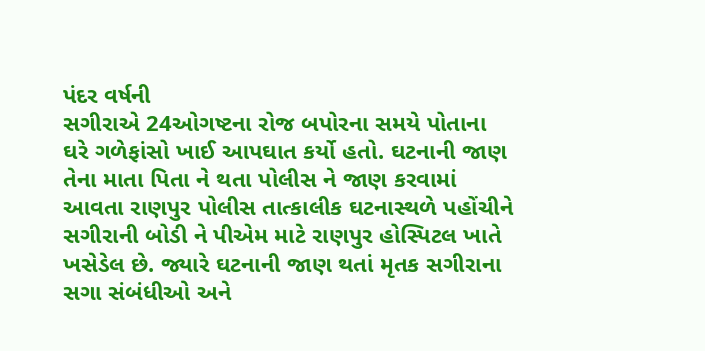પંદર વર્ષની
સગીરાએ 24ઓગષ્ટના રોજ બપોરના સમયે પોતાના ઘરે ગળેફાંસો ખાઈ આપઘાત કર્યો હતો. ઘટનાની જાણ તેના માતા પિતા ને થતા પોલીસ ને જાણ કરવામાં આવતા રાણપુર પોલીસ તાત્કાલીક ઘટનાસ્થળે પહોંચીને સગીરાની બોડી ને પીએમ માટે રાણપુર હોસ્પિટલ ખાતે ખસેડેલ છે. જ્યારે ઘટનાની જાણ થતાં મૃતક સગીરાના સગા સંબંધીઓ અને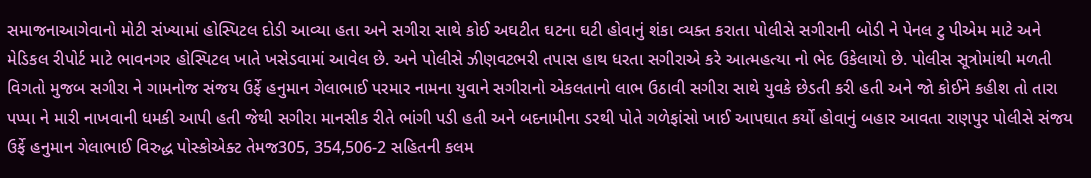સમાજનાઆગેવાનો મોટી સંખ્યામાં હોસ્પિટલ દોડી આવ્યા હતા અને સગીરા સાથે કોઈ અઘટીત ઘટના ઘટી હોવાનું શંકા વ્યક્ત કરાતા પોલીસે સગીરાની બોડી ને પેનલ ટુ પીએમ માટે અને મેડિકલ રીપોર્ટ માટે ભાવનગર હોસ્પિટલ ખાતે ખસેડવામાં આવેલ છે. અને પોલીસે ઝીણવટભરી તપાસ હાથ ધરતા સગીરાએ કરે આત્મહત્યા નો ભેદ ઉકેલાયો છે. પોલીસ સૂત્રોમાંથી મળતી વિગતો મુજબ સગીરા ને ગામનોજ સંજય ઉર્ફે હનુમાન ગેલાભાઈ પરમાર નામના યુવાને સગીરાનો એકલતાનો લાભ ઉઠાવી સગીરા સાથે યુવકે છેડતી કરી હતી અને જો કોઈને કહીશ તો તારા પપ્પા ને મારી નાખવાની ધમકી આપી હતી જેથી સગીરા માનસીક રીતે ભાંગી પડી હતી અને બદનામીના ડરથી પોતે ગળેફાંસો ખાઈ આપઘાત કર્યો હોવાનું બહાર આવતા રાણપુર પોલીસે સંજય ઉર્ફે હનુમાન ગેલાભાઈ વિરુદ્ધ પોસ્કોએક્ટ તેમજ305, 354,506-2 સહિતની કલમ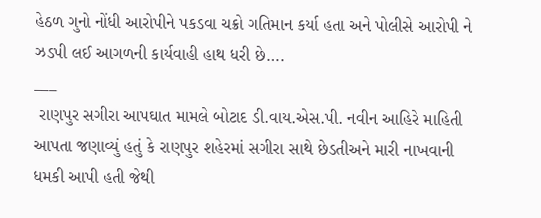હેઠળ ગુનો નોંધી આરોપીને પકડવા ચક્રો ગતિમાન કર્યા હતા અને પોલીસે આરોપી ને ઝડપી લઈ આગળની કાર્યવાહી હાથ ધરી છે….
___
 રાણપુર સગીરા આપઘાત મામલે બોટાદ ડી.વાય.એસ.પી. નવીન આહિરે માહિતી આપતા જણાવ્યું હતું કે રાણપુર શહેરમાં સગીરા સાથે છેડતીઅને મારી નાખવાની ધમકી આપી હતી જેથી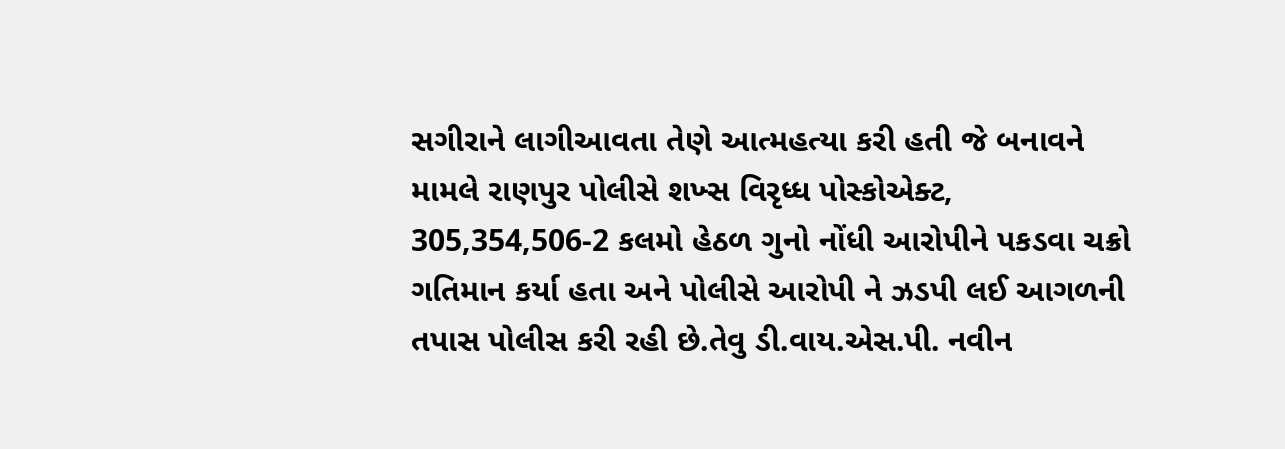સગીરાને લાગીઆવતા તેણે આત્મહત્યા કરી હતી જે બનાવને મામલે રાણપુર પોલીસે શખ્સ વિરૃધ્ધ પોસ્કોએક્ટ, 305,354,506-2 કલમો હેઠળ ગુનો નોંધી આરોપીને પકડવા ચક્રો ગતિમાન કર્યા હતા અને પોલીસે આરોપી ને ઝડપી લઈ આગળની તપાસ પોલીસ કરી રહી છે.તેવુ ડી.વાય.એસ.પી. નવીન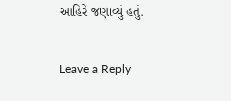આહિરે જણાવ્યું હતું.

Leave a Reply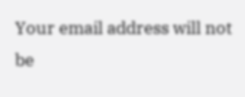Your email address will not be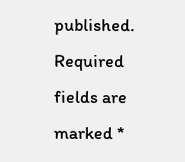published. Required fields are marked *